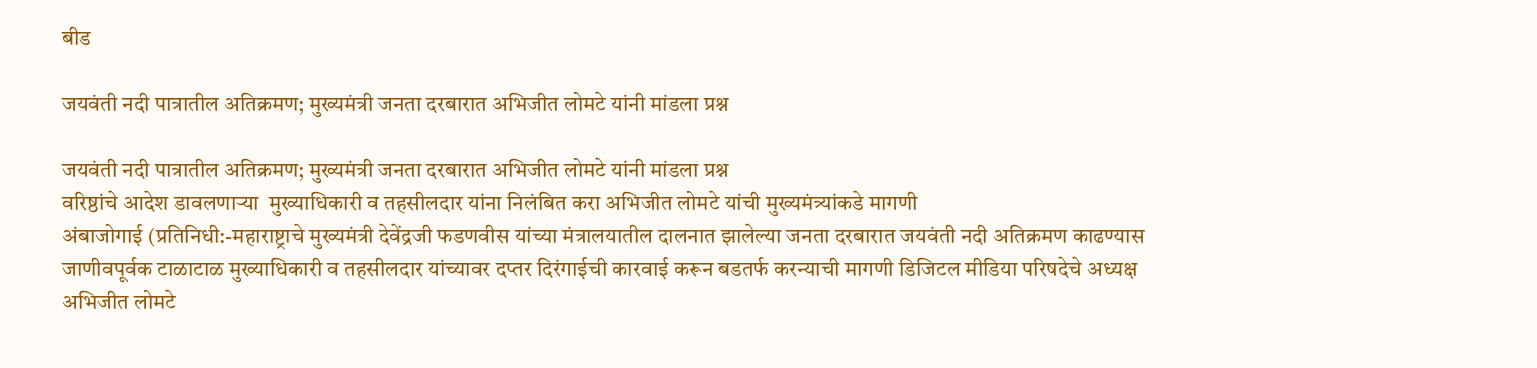बीड

जयवंती नदी पात्रातील अतिक्रमण; मुख्यमंत्री जनता दरबारात अभिजीत लोमटे यांनी मांडला प्रश्न

जयवंती नदी पात्रातील अतिक्रमण; मुख्यमंत्री जनता दरबारात अभिजीत लोमटे यांनी मांडला प्रश्न
वरिष्ठांचे आदेश डावलणाऱ्या  मुख्याधिकारी व तहसीलदार यांना निलंबित करा अभिजीत लोमटे यांची मुख्यमंत्र्यांकडे मागणी
अंबाजोगाई (प्रतिनिधी:-महाराष्ट्राचे मुख्यमंत्री देवेंद्रजी फडणवीस यांच्या मंत्रालयातील दालनात झालेल्या जनता दरबारात जयवंती नदी अतिक्रमण काढण्यास जाणीवपूर्वक टाळाटाळ मुख्याधिकारी व तहसीलदार यांच्यावर दप्तर दिरंगाईची कारवाई करून बडतर्फ करन्याची मागणी डिजिटल मीडिया परिषदेचे अध्यक्ष अभिजीत लोमटे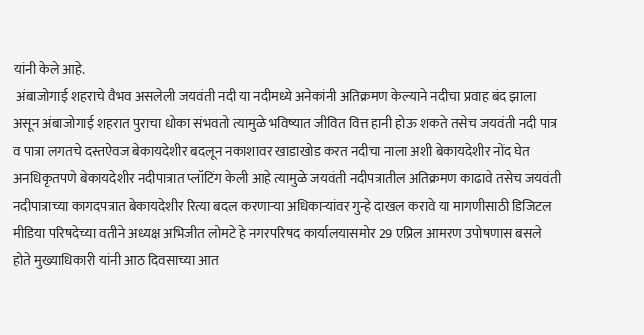यांनी केले आहे.
 अंबाजोगाई शहराचे वैभव असलेली जयवंती नदी या नदीमध्ये अनेकांनी अतिक्रमण केल्याने नदीचा प्रवाह बंद झाला असून अंबाजोगाई शहरात पुराचा धोका संभवतो त्यामुळे भविष्यात जीवित वित्त हानी होऊ शकते तसेच जयवंती नदी पात्र व पात्रा लगतचे दस्तऐवज बेकायदेशीर बदलून नकाशावर खाडाखोड करत नदीचा नाला अशी बेकायदेशीर नोंद घेत अनधिकृतपणे बेकायदेशीर नदीपात्रात प्लॉटिंग केली आहे त्यामुळे जयवंती नदीपत्रातील अतिक्रमण काढावे तसेच जयवंती नदीपात्राच्या कागदपत्रात बेकायदेशीर रित्या बदल करणाऱ्या अधिकाऱ्यांवर गुन्हे दाखल करावे या मागणीसाठी डिजिटल मीडिया परिषदेच्या वतीने अध्यक्ष अभिजीत लोमटे हे नगरपरिषद कार्यालयासमोर 29 एप्रिल आमरण उपोषणास बसले होते मुख्याधिकारी यांनी आठ दिवसाच्या आत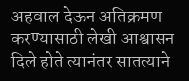अहवाल देऊन अतिक्रमण करण्यासाठी लेखी आश्वासन दिले होते त्यानंतर सातत्याने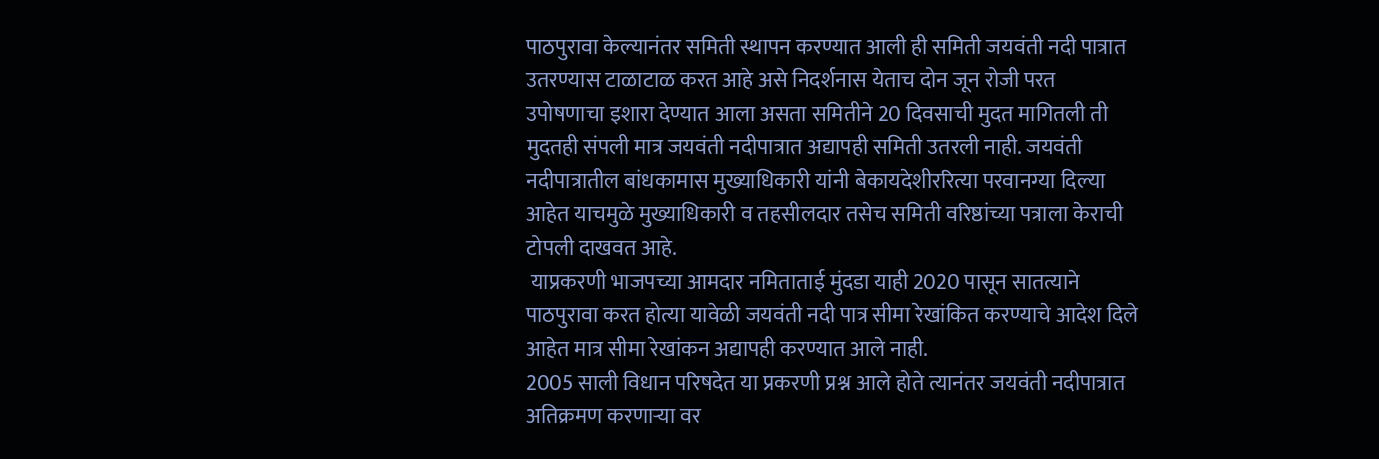पाठपुरावा केल्यानंतर समिती स्थापन करण्यात आली ही समिती जयवंती नदी पात्रात उतरण्यास टाळाटाळ करत आहे असे निदर्शनास येताच दोन जून रोजी परत उपोषणाचा इशारा देण्यात आला असता समितीने 20 दिवसाची मुदत मागितली ती मुदतही संपली मात्र जयवंती नदीपात्रात अद्यापही समिती उतरली नाही. जयवंती नदीपात्रातील बांधकामास मुख्याधिकारी यांनी बेकायदेशीररित्या परवानग्या दिल्या आहेत याचमुळे मुख्याधिकारी व तहसीलदार तसेच समिती वरिष्ठांच्या पत्राला केराची टोपली दाखवत आहे.
 याप्रकरणी भाजपच्या आमदार नमिताताई मुंदडा याही 2020 पासून सातत्याने पाठपुरावा करत होत्या यावेळी जयवंती नदी पात्र सीमा रेखांकित करण्याचे आदेश दिले आहेत मात्र सीमा रेखांकन अद्यापही करण्यात आले नाही.
2005 साली विधान परिषदेत या प्रकरणी प्रश्न आले होते त्यानंतर जयवंती नदीपात्रात अतिक्रमण करणाऱ्या वर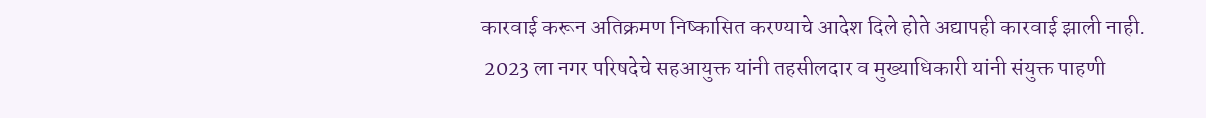कारवाई करून अतिक्रमण निष्कासित करण्याचे आदेश दिले होते अद्यापही कारवाई झाली नाही.
 2023 ला नगर परिषदेचे सहआयुक्त यांनी तहसीलदार व मुख्याधिकारी यांनी संयुक्त पाहणी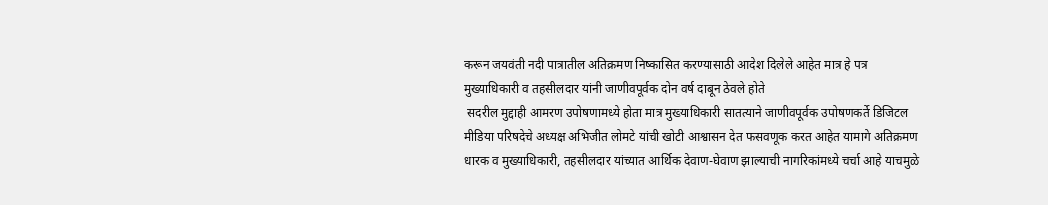करून जयवंती नदी पात्रातील अतिक्रमण निष्कासित करण्यासाठी आदेश दिलेले आहेत मात्र हे पत्र मुख्याधिकारी व तहसीलदार यांनी जाणीवपूर्वक दोन वर्ष दाबून ठेवले होते
 सदरील मुद्दाही आमरण उपोषणामध्ये होता मात्र मुख्याधिकारी सातत्याने जाणीवपूर्वक उपोषणकर्ते डिजिटल मीडिया परिषदेचे अध्यक्ष अभिजीत लोमटे यांची खोटी आश्वासन देत फसवणूक करत आहेत यामागे अतिक्रमण धारक व मुख्याधिकारी, तहसीलदार यांच्यात आर्थिक देवाण-घेवाण झाल्याची नागरिकांमध्ये चर्चा आहे याचमुळे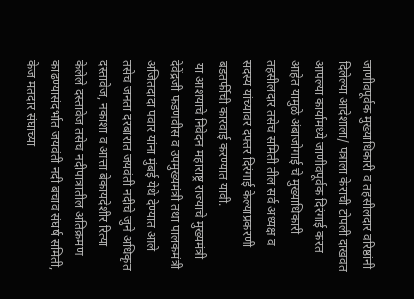जाणीवपूर्वक मुख्याधिकारी व तहसीलदार वरिष्ठांनी दिलेल्या आदेशाला/ पत्राला केराची टोपली दाखवत आपल्या कार्यामध्ये जाणीवपूर्वक दिरंगाई करत आहेत यामुळे अंबाजोगाई चे मुख्याधिकारी तहसीलदार तसेच समिती तील सर्व अध्यक्ष व सदस्य यांच्यावर दफ्तर दिरंगाई केल्याप्रकरणी बडतर्फीची कारवाई करण्यात यावी.
 या आशयाचे निवेदन महाराष्ट्र राज्याचे मुख्यमंत्री देवेंद्रजी फडणवीस व उपमुख्यमंत्री तथा पालकमंत्री अजितदादा पवार यांना मुंबई येथे देण्यात आले तसेच जनता दरबारात जयवंती नदीचे जुने अधिकृत दस्तावेज, नकाशा व आत्ता बेकायदेशीर रित्या केलेले दस्तावेज तसेच नदीपात्रातील अतिक्रमण काढण्यासंदर्भात जयवंती नदी बचाव संघर्ष समिती, केज मतदार संघाच्या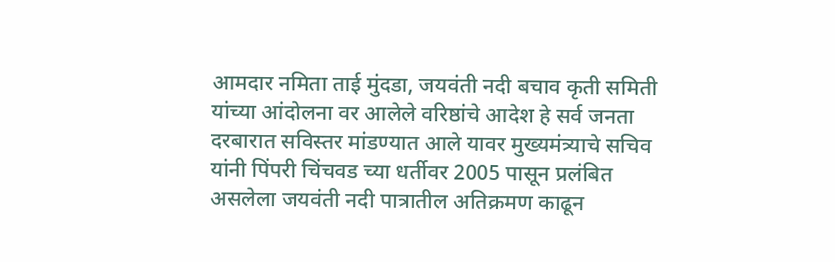आमदार नमिता ताई मुंदडा, जयवंती नदी बचाव कृती समिती यांच्या आंदोलना वर आलेले वरिष्ठांचे आदेश हे सर्व जनता दरबारात सविस्तर मांडण्यात आले यावर मुख्यमंत्र्याचे सचिव यांनी पिंपरी चिंचवड च्या धर्तीवर 2005 पासून प्रलंबित असलेला जयवंती नदी पात्रातील अतिक्रमण काढून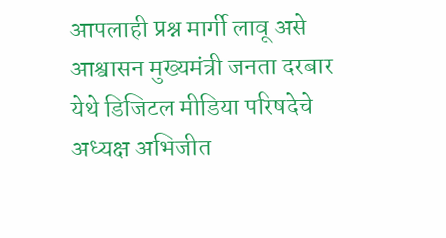आपलाही प्रश्न मार्गी लावू असे आश्वासन मुख्यमंत्री जनता दरबार येथे डिजिटल मीडिया परिषदेचे अध्यक्ष अभिजीत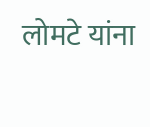लोमटे यांना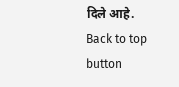दिले आहे.
Back to top button